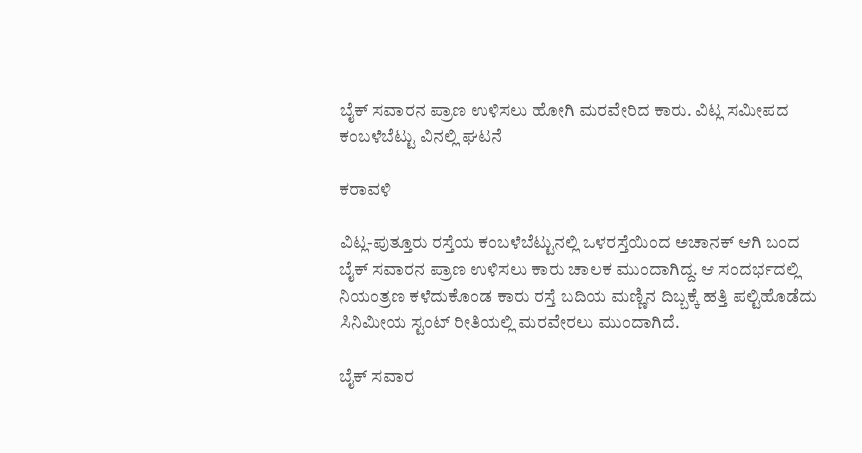ಬೈಕ್ ಸವಾರನ ಪ್ರಾಣ ಉಳಿಸಲು ಹೋಗಿ ಮರವೇರಿದ ಕಾರು. ವಿಟ್ಲ ಸಮೀಪದ ಕಂಬಳೆಬೆಟ್ಟು ವಿನಲ್ಲಿ ಘಟನೆ

ಕರಾವಳಿ

ವಿಟ್ಲ-ಪುತ್ತೂರು ರಸ್ತೆಯ ಕಂಬಳೆಬೆಟ್ಟುನಲ್ಲಿ ಒಳರಸ್ತೆಯಿಂದ ಅಚಾನಕ್ ಆಗಿ ಬಂದ ಬೈಕ್ ಸವಾರನ ಪ್ರಾಣ ಉಳಿಸಲು ಕಾರು ಚಾಲಕ ಮುಂದಾಗಿದ್ದ. ಆ ಸಂದರ್ಭದಲ್ಲಿ ನಿಯಂತ್ರಣ ಕಳೆದುಕೊಂಡ ಕಾರು ರಸ್ತೆ ಬದಿಯ ಮಣ್ಣಿನ ದಿಬ್ಬಕ್ಕೆ ಹತ್ತಿ ಪಲ್ಟಿಹೊಡೆದು ಸಿನಿಮೀಯ ಸ್ಟಂಟ್ ರೀತಿಯಲ್ಲಿ ಮರವೇರಲು ಮುಂದಾಗಿದೆ.

ಬೈಕ್ ಸವಾರ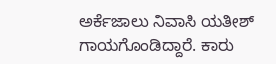ಅರ್ಕೆಜಾಲು ನಿವಾಸಿ ಯತೀಶ್ ಗಾಯಗೊಂಡಿದ್ದಾರೆ. ಕಾರು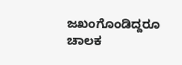ಜಖಂಗೊಂಡಿದ್ದರೂ ಚಾಲಕ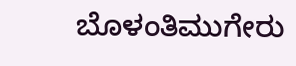ಬೊಳಂತಿಮುಗೇರು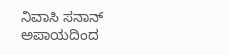ನಿವಾಸಿ ಸನಾನ್ ಅಪಾಯದಿಂದ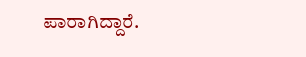ಪಾರಾಗಿದ್ದಾರೆ.